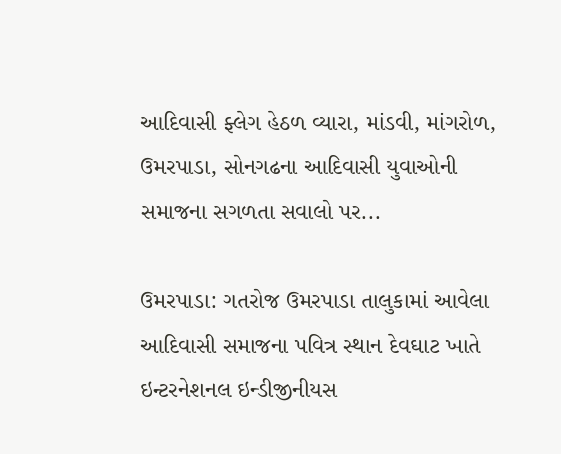આદિવાસી ફ્લેગ હેઠળ વ્યારા, માંડવી, માંગરોળ, ઉમરપાડા, સોનગઢના આદિવાસી યુવાઓની સમાજના સગળતા સવાલો પર...

ઉમરપાડા: ગતરોજ ઉમરપાડા તાલુકામાં આવેલા આદિવાસી સમાજના પવિત્ર સ્થાન દેવઘાટ ખાતે ઇન્ટરનેશનલ ઇન્ડીજીનીયસ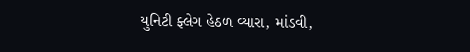યુનિટી ફ્લેગ હેઠળ વ્યારા, માંડવી,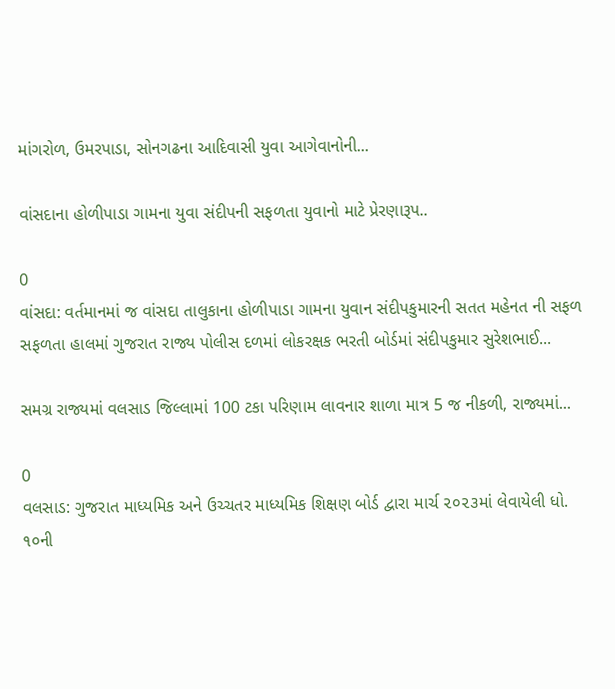માંગરોળ, ઉમરપાડા, સોનગઢના આદિવાસી યુવા આગેવાનોની...

વાંસદાના હોળીપાડા ગામના યુવા સંદીપની સફળતા યુવાનો માટે પ્રેરણારૂપ..

0
વાંસદા: વર્તમાનમાં જ વાંસદા તાલુકાના હોળીપાડા ગામના યુવાન સંદીપકુમારની સતત મહેનત ની સફળ સફળતા હાલમાં ગુજરાત રાજ્ય પોલીસ દળમાં લોકરક્ષક ભરતી બોર્ડમાં સંદીપકુમાર સુરેશભાઈ...

સમગ્ર રાજ્યમાં વલસાડ જિલ્લામાં 100 ટકા પરિણામ લાવનાર શાળા માત્ર 5 જ નીકળી, રાજ્યમાં...

0
વલસાડ: ગુજરાત માધ્યમિક અને ઉચ્ચતર માધ્યમિક શિક્ષણ બોર્ડ દ્વારા માર્ચ ૨૦૨૩માં લેવાયેલી ધો. ૧૦ની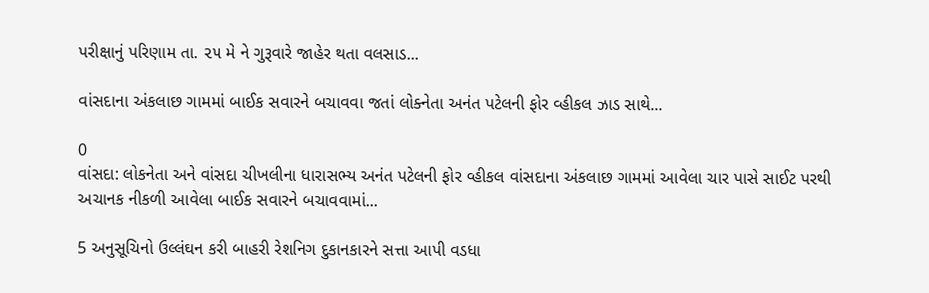પરીક્ષાનું પરિણામ તા. ૨૫ મે ને ગુરૂવારે જાહેર થતા વલસાડ...

વાંસદાના અંકલાછ ગામમાં બાઈક સવારને બચાવવા જતાં લોક્નેતા અનંત પટેલની ફોર વ્હીકલ ઝાડ સાથે...

0
વાંસદા: લોકનેતા અને વાંસદા ચીખલીના ધારાસભ્ય અનંત પટેલની ફોર વ્હીકલ વાંસદાના અંકલાછ ગામમાં આવેલા ચાર પાસે સાઈટ પરથી અચાનક નીકળી આવેલા બાઈક સવારને બચાવવામાં...

5 અનુસૂચિનો ઉલ્લંઘન કરી બાહરી રેશનિગ દુકાનકારને સત્તા આપી વડધા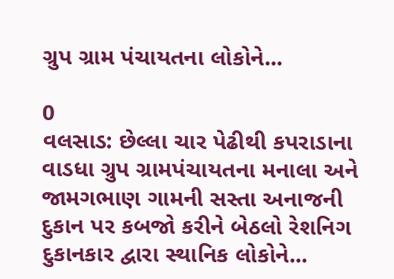ગ્રુપ ગ્રામ પંચાયતના લોકોને...

0
વલસાડ: છેલ્લા ચાર પેઢીથી કપરાડાના વાડધા ગ્રુપ ગ્રામપંચાયતના મનાલા અને જામગભાણ ગામની સસ્તા અનાજની દુકાન પર કબજો કરીને બેઠલો રેશનિગ દુકાનકાર દ્વારા સ્થાનિક લોકોને...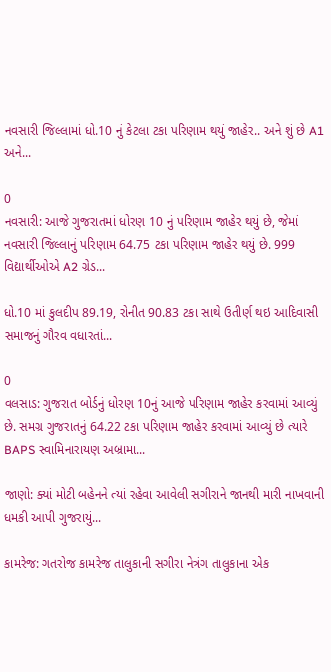નવસારી જિલ્લામાં ધો.10 નું કેટલા ટકા પરિણામ થયું જાહેર.. અને શું છે A1 અને...

0
નવસારી: આજે ગુજરાતમાં ધોરણ 10 નું પરિણામ જાહેર થયું છે, જેમાં નવસારી જિલ્લાનું પરિણામ 64.75 ટકા પરિણામ જાહેર થયું છે. 999 વિદ્યાર્થીઓએ A2 ગ્રેડ...

ધો.10 માં કુલદીપ 89.19, રોનીત 90.83 ટકા સાથે ઉતીર્ણ થઇ આદિવાસી સમાજનું ગૌરવ વધારતાં...

0
વલસાડ: ગુજરાત બોર્ડનું ધોરણ 10નું આજે પરિણામ જાહેર કરવામાં આવ્યું છે. સમગ્ર ગુજરાતનું 64.22 ટકા પરિણામ જાહેર કરવામાં આવ્યું છે ત્યારે BAPS સ્વામિનારાયણ અબ્રામા...

જાણો: ક્યાં મોટી બહેનને ત્યાં રહેવા આવેલી સગીરાને જાનથી મારી નાખવાની ધમકી આપી ગુજરાયું...

કામરેજ: ગતરોજ કામરેજ તાલુકાની સગીરા નેત્રંગ તાલુકાના એક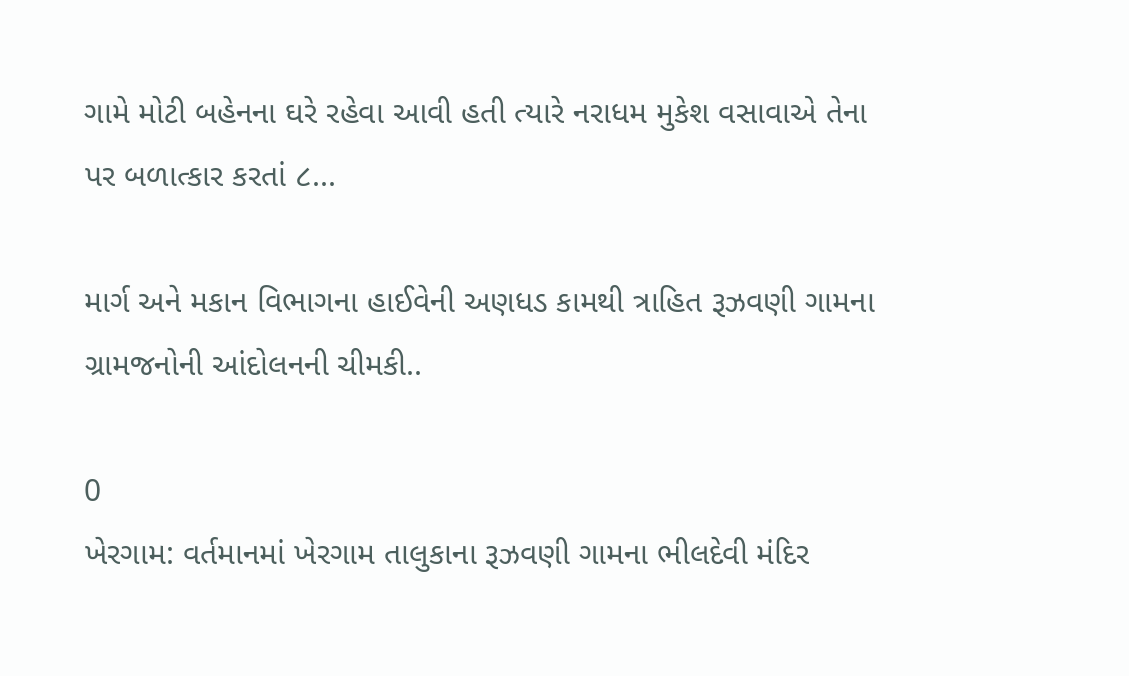ગામે મોટી બહેનના ઘરે રહેવા આવી હતી ત્યારે નરાધમ મુકેશ વસાવાએ તેના પર બળાત્કાર કરતાં ૮...

માર્ગ અને મકાન વિભાગના હાઈવેની અણધડ કામથી ત્રાહિત રૂઝવણી ગામના ગ્રામજનોની આંદોલનની ચીમકી..

0
ખેરગામ: વર્તમાનમાં ખેરગામ તાલુકાના રૂઝવણી ગામના ભીલદેવી મંદિર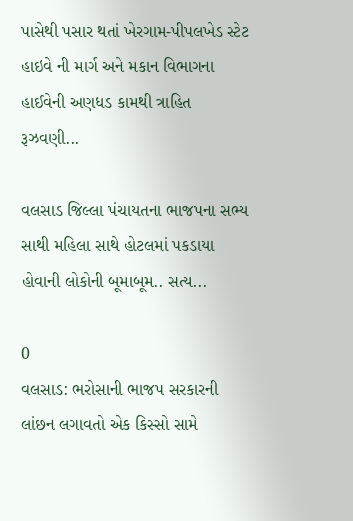પાસેથી પસાર થતાં ખેરગામ-પીપલખેડ સ્ટેટ હાઇવે ની માર્ગ અને મકાન વિભાગના હાઈવેની અણધડ કામથી ત્રાહિત રૂઝવણી...

વલસાડ જિલ્લા પંચાયતના ભાજપના સભ્ય સાથી મહિલા સાથે હોટલમાં પકડાયા હોવાની લોકોની બૂમાબૂમ.. સત્ય...

0
વલસાડ: ભરોસાની ભાજપ સરકારની લાંછન લગાવતો એક કિસ્સો સામે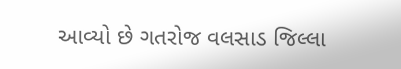આવ્યો છે ગતરોજ વલસાડ જિલ્લા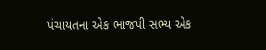પંચાયતના એક ભાજપી સભ્ય એક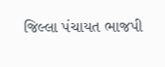જિલ્લા પંચાયત ભાજપી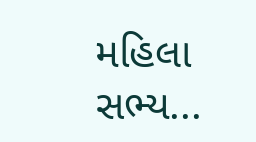મહિલા સભ્ય...